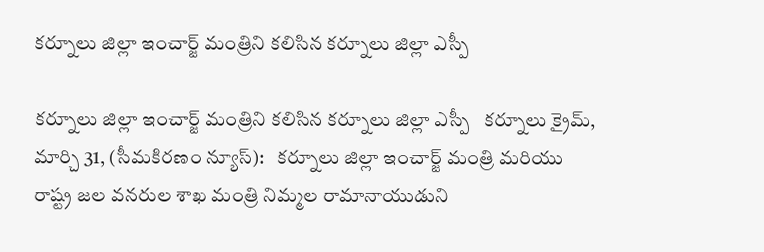కర్నూలు జిల్లా ఇంచార్జ్ మంత్రిని కలిసిన కర్నూలు జిల్లా ఎస్పీ

కర్నూలు జిల్లా ఇంచార్జ్ మంత్రిని కలిసిన కర్నూలు జిల్లా ఎస్పీ   కర్నూలు క్రైమ్, మార్చి 31, (సీమకిరణం న్యూస్):   కర్నూలు జిల్లా ఇంచార్జ్ మంత్రి మరియు రాష్ట్ర జల వనరుల శాఖ మంత్రి నిమ్మల రామానాయుడుని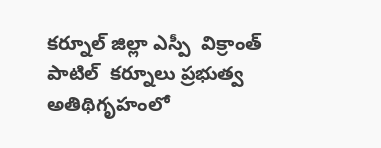కర్నూల్ జిల్లా ఎస్పీ  విక్రాంత్ పాటిల్  కర్నూలు ప్రభుత్వ అతిథిగృహంలో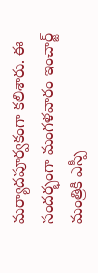మర్యాదపూర్వకంగా కలిశారు. ఈ సందర్భంగా మంగళవారం ఇంచార్జ్ మంత్రికి ఎస్పీ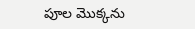పూల మొక్కను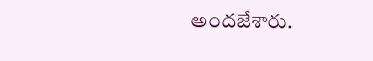అందజేశారు.